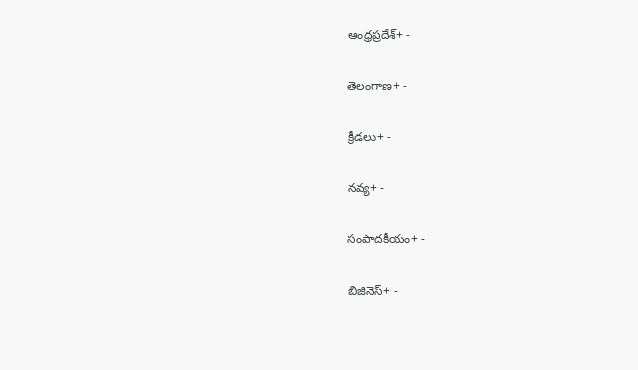ఆంధ్రప్రదేశ్+ -

తెలంగాణ+ -

క్రీడలు+ -

నవ్య+ -

సంపాదకీయం+ -

బిజినెస్+ -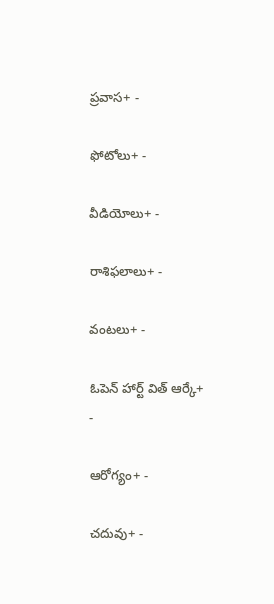ప్రవాస+ -

ఫోటోలు+ -

వీడియోలు+ -

రాశిఫలాలు+ -

వంటలు+ -

ఓపెన్ హార్ట్ విత్ ఆర్కే+ -

ఆరోగ్యం+ -

చదువు+ -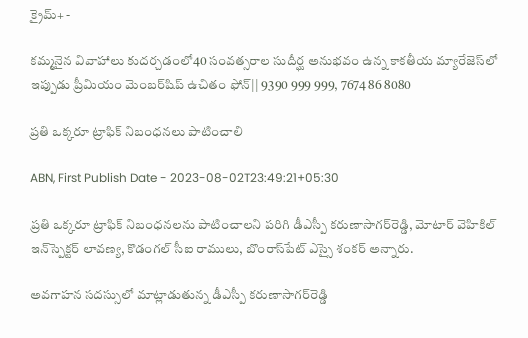క్రైమ్+ -

కమ్మనైన వివాహాలు కుదర్చడంలో40 సంవత్సరాల సుదీర్ఘ అనుభవం ఉన్న కాకతీయ మ్యారేజెస్‌లో ఇప్పుడు ప్రీమియం మెంబర్‌షిప్‌ ఉచితం ఫోన్|| 9390 999 999, 7674 86 8080

ప్రతి ఒక్కరూ ట్రాఫిక్‌ నిబంధనలు పాటించాలి

ABN, First Publish Date - 2023-08-02T23:49:21+05:30

ప్రతి ఒక్కరూ ట్రాఫిక్‌ నిబంధనలను పాటించాలని పరిగి డీఎస్పీ కరుణాసాగర్‌రెడ్డి, మోటార్‌ వెహికిల్‌ ఇన్‌స్పెక్టర్‌ లావణ్య, కొడంగల్‌ సీఐ రాములు, బొంరాస్‌పేట్‌ ఎస్సై శంకర్‌ అన్నారు.

అవగాహన సదస్సులో మాట్లాడుతున్న డీఎస్పీ కరుణాసాగర్‌రెడ్డి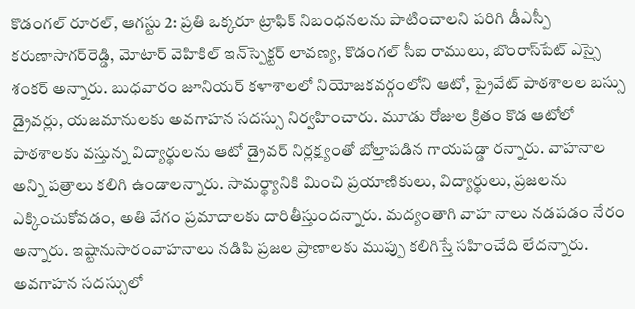కొడంగల్‌ రూరల్‌, ఆగస్టు 2: ప్రతి ఒక్కరూ ట్రాఫిక్‌ నిబంధనలను పాటించాలని పరిగి డీఎస్పీ కరుణాసాగర్‌రెడ్డి, మోటార్‌ వెహికిల్‌ ఇన్‌స్పెక్టర్‌ లావణ్య, కొడంగల్‌ సీఐ రాములు, బొంరాస్‌పేట్‌ ఎస్సై శంకర్‌ అన్నారు. బుధవారం జూనియర్‌ కళాశాలలో నియోజకవర్గంలోని ఆటో, ప్రైవేట్‌ పాఠశాలల బస్సు డ్రైవర్లు, యజమానులకు అవగాహన సదస్సు నిర్వహించారు. మూడు రోజుల క్రితం కొడ ఆటోలో పాఠశాలకు వస్తున్న విద్యార్థులను ఆటో డ్రైవర్‌ నిర్లక్ష్యంతో బోల్తాపడిన గాయపడ్డా రన్నారు. వాహనాల అన్ని పత్రాలు కలిగి ఉండాలన్నారు. సామర్థ్యానికి మించి ప్రయాణికులు, విద్యార్థులు, ప్రజలను ఎక్కించుకోవడం, అతి వేగం ప్రమాదాలకు దారితీస్తుందన్నారు. మద్యంతాగి వాహ నాలు నడపడం నేరం అన్నారు. ఇష్టానుసారంవాహనాలు నడిపి ప్రజల ప్రాణాలకు ముప్పు కలిగిస్తే సహించేది లేదన్నారు. అవగాహన సదస్సులో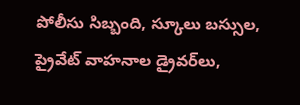పోలీసు సిబ్బంది, స్కూలు బస్సుల, ప్రైవేట్‌ వాహనాల డ్రైవర్‌లు,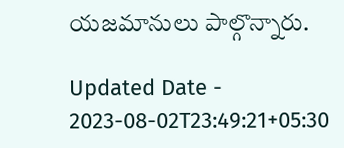యజమానులు పాల్గొన్నారు.

Updated Date - 2023-08-02T23:49:21+05:30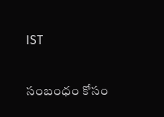IST

సంబంధం కోసం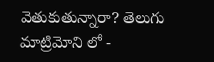వెతుకుతున్నారా? తెలుగు మాట్రిమోని లో -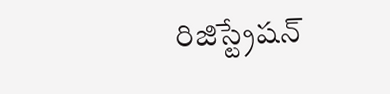రిజిస్ట్రేషన్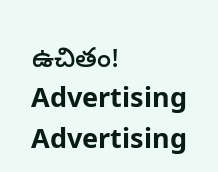ఉచితం!
Advertising
Advertising